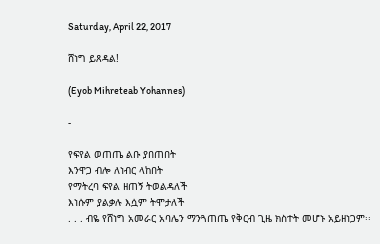Saturday, April 22, 2017

ሸነግ ይጸዳል!

(Eyob Mihreteab Yohannes)

-

የፍየል ወጠጤ ልቡ ያበጠበት
እንዋጋ ብሎ ለነብር ላከበት
የማትረባ ፍየል ዘጠኝ ትወልዳለች
እነሱም ያልቃሉ እሷም ትሞታለች
. . . ብዬ የሸነግ አመራር አባሌን ማንጓጠጤ የቅርብ ጊዜ ክስተት መሆኑ አይዘነጋም፡፡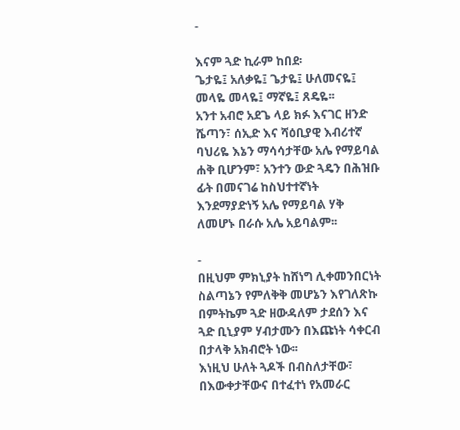-

እናም ጓድ ኪራም ከበደ፡
ጌታዬ፤ አለቃዬ፤ ጌታዬ፤ ሁለመናዬ፤ መላዬ መላዬ፤ ማኛዬ፤ ጸዴዬ፡፡
አንተ አብሮ አደጌ ላይ ክፉ እናገር ዘንድ ሼጣን፣ ሰኢድ እና ሻዕቢያዊ እብሪተኛ ባህሪዬ እኔን ማሳሳታቸው አሌ የማይባል ሐቅ ቢሆንም፣ አንተን ውድ ጓዴን በሕዝቡ ፊት በመናገሬ ከስህተተኛነት እንደማያድነኝ አሌ የማይባል ሃቅ ለመሆኑ በራሱ አሌ አይባልም፡፡

-
በዚህም ምክኒያት ከሸነግ ሊቀመንበርነት ስልጣኔን የምለቅቅ መሆኔን እየገለጽኩ በምትኬም ጓድ ዘውዳለም ታደሰን እና ጓድ ቢኒያም ሃብታሙን በእጩነት ሳቀርብ በታላቅ አክብሮት ነው፡፡
እነዚህ ሁለት ጓዶች በብስለታቸው፣ በእውቀታቸውና በተፈተነ የአመራር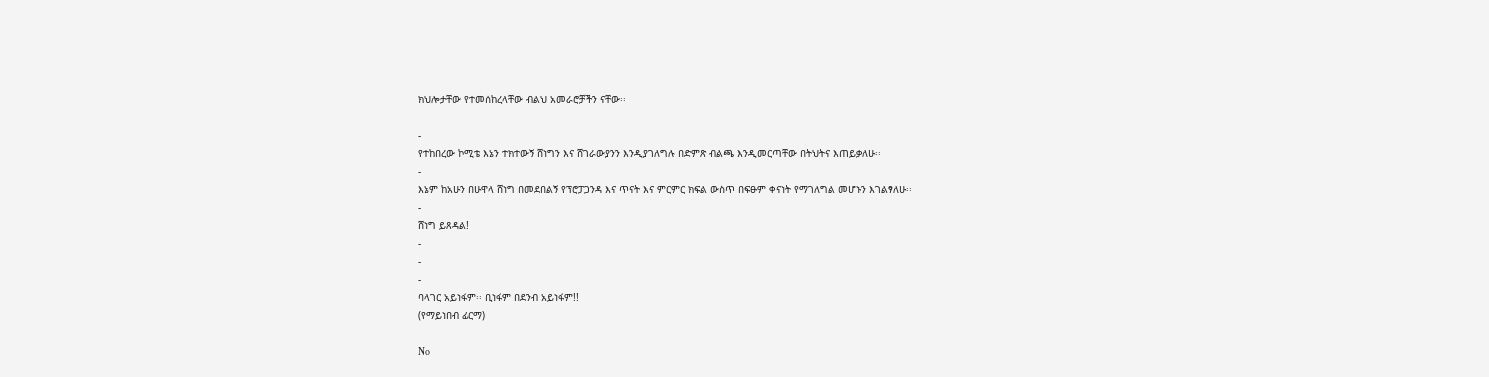ክህሎታቸው የተመሰከረላቸው ብልህ አመራሮቻችን ናቸው፡፡

-
የተከበረው ኮሚቴ እኔን ተክተውኝ ሸነግን እና ሸገራውያንን እንዲያገለግሉ በድምጽ ብልጫ እንዲመርጣቸው በትህትና እጠይቃለሁ፡፡
-
እኔም ከአሁን በሁዋላ ሸነግ በመደበልኝ የፕሮፓጋንዳ እና ጥናት እና ምርምር ክፍል ውስጥ በፍፁም ቀናነት የማገለግል መሆኑን እገልፃለሁ፡፡
-
ሸነግ ይጸዳል!
-
-
-
ባላገር አይነፋም፡፡ ቢነፋም በደንብ አይነፋም!!
(የማይነበብ ፊርማ)

No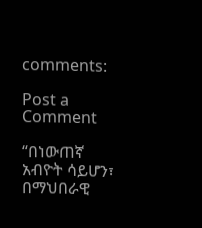comments:

Post a Comment

“በነውጠኛ አብዮት ሳይሆን፣ በማህበራዊ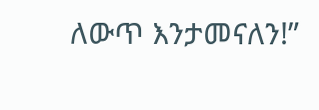ለውጥ እንታመናለን!”